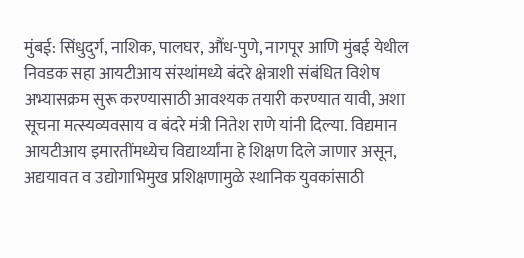मुंबई: सिंधुदुर्ग, नाशिक, पालघर, औंध-पुणे, नागपूर आणि मुंबई येथील निवडक सहा आयटीआय संस्थांमध्ये बंदरे क्षेत्राशी संबंधित विशेष अभ्यासक्रम सुरू करण्यासाठी आवश्यक तयारी करण्यात यावी, अशा सूचना मत्स्यव्यवसाय व बंदरे मंत्री नितेश राणे यांनी दिल्या. विद्यमान आयटीआय इमारतींमध्येच विद्यार्थ्यांना हे शिक्षण दिले जाणार असून, अद्ययावत व उद्योगाभिमुख प्रशिक्षणामुळे स्थानिक युवकांसाठी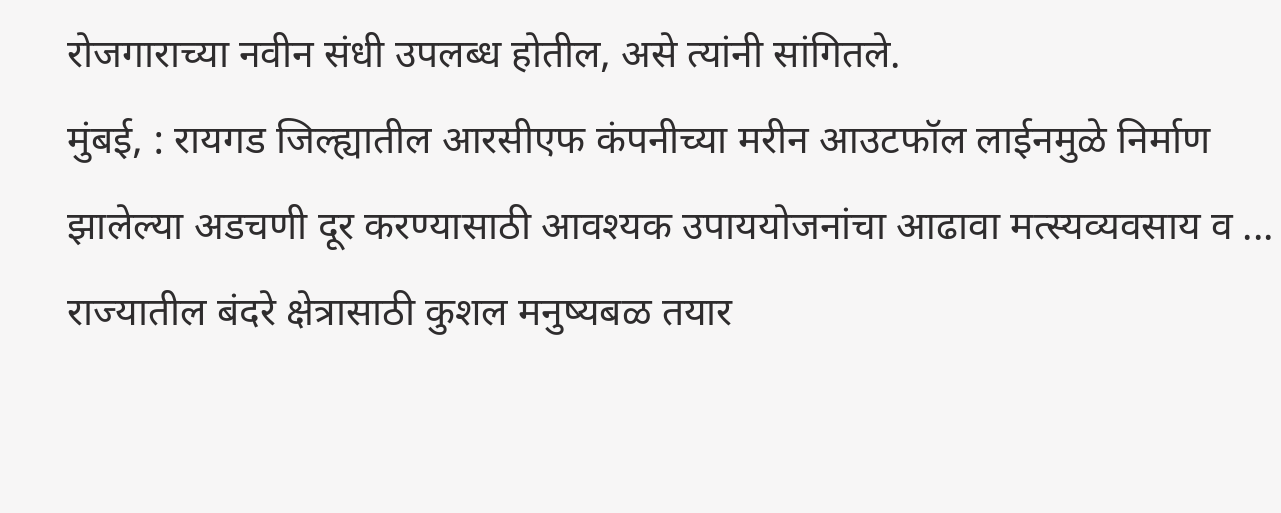रोजगाराच्या नवीन संधी उपलब्ध होतील, असे त्यांनी सांगितले.
मुंबई, : रायगड जिल्ह्यातील आरसीएफ कंपनीच्या मरीन आउटफॉल लाईनमुळे निर्माण झालेल्या अडचणी दूर करण्यासाठी आवश्यक उपाययोजनांचा आढावा मत्स्यव्यवसाय व ...
राज्यातील बंदरे क्षेत्रासाठी कुशल मनुष्यबळ तयार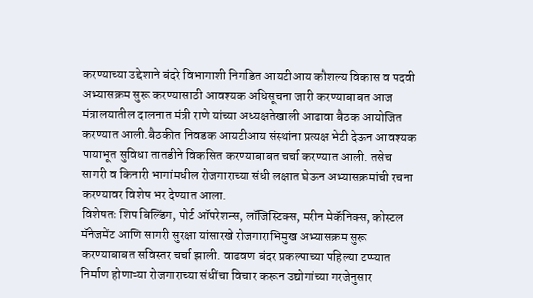करण्याच्या उद्देशाने बंदरे विभागाशी निगडित आयटीआय कौशल्य विकास व पदवी अभ्यासक्रम सुरू करण्यासाठी आवश्यक अधिसूचना जारी करण्याबाबत आज मंत्रालयातील दालनात मंत्री राणे यांच्या अध्यक्षतेखाली आढावा बैठक आयोजित करण्यात आली.बैठकीत निवडक आयटीआय संस्थांना प्रत्यक्ष भेटी देऊन आवश्यक पायाभूत सुविधा तातडीने विकसित करण्याबाबत चर्चा करण्यात आली. तसेच सागरी व किनारी भागांमधील रोजगाराच्या संधी लक्षात घेऊन अभ्यासक्रमांची रचना करण्यावर विशेष भर देण्यात आला.
विशेषतः शिप बिल्डिंग, पोर्ट ऑपरेशन्स, लॉजिस्टिक्स, मरीन मेकॅनिक्स, कोस्टल मॅनेजमेंट आणि सागरी सुरक्षा यांसारखे रोजगाराभिमुख अभ्यासक्रम सुरू करण्याबाबत सविस्तर चर्चा झाली. वाढवण बंदर प्रकल्पाच्या पहिल्या टप्प्यात निर्माण होणाऱ्या रोजगाराच्या संधींचा विचार करून उद्योगांच्या गरजेनुसार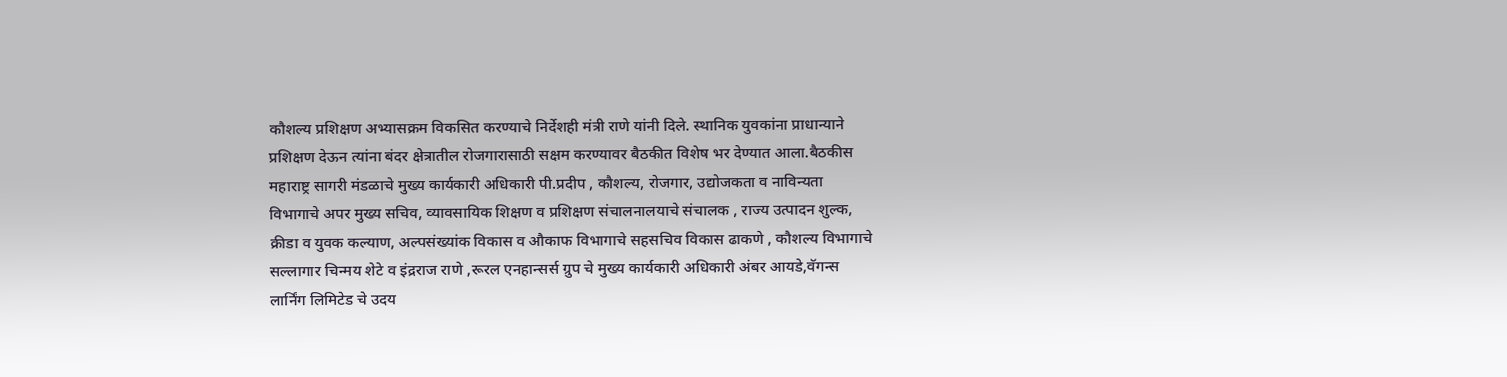कौशल्य प्रशिक्षण अभ्यासक्रम विकसित करण्याचे निर्देशही मंत्री राणे यांनी दिले. स्थानिक युवकांना प्राधान्याने प्रशिक्षण देऊन त्यांना बंदर क्षेत्रातील रोजगारासाठी सक्षम करण्यावर बैठकीत विशेष भर देण्यात आला.बैठकीस महाराष्ट्र सागरी मंडळाचे मुख्य कार्यकारी अधिकारी पी.प्रदीप , कौशल्य, रोजगार, उद्योजकता व नाविन्यता विभागाचे अपर मुख्य सचिव, व्यावसायिक शिक्षण व प्रशिक्षण संचालनालयाचे संचालक , राज्य उत्पादन शुल्क, क्रीडा व युवक कल्याण, अल्पसंख्यांक विकास व औकाफ विभागाचे सहसचिव विकास ढाकणे , कौशल्य विभागाचे सल्लागार चिन्मय शेटे व इंद्रराज राणे ,रूरल एनहान्सर्स ग्रुप चे मुख्य कार्यकारी अधिकारी अंबर आयडे,वॅगन्स लार्निंग लिमिटेड चे उदय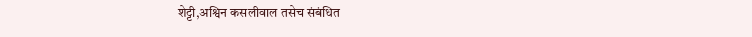शेट्टी,अश्विन कसलीवाल तसेच संबंधित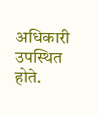अधिकारी उपस्थित होते.